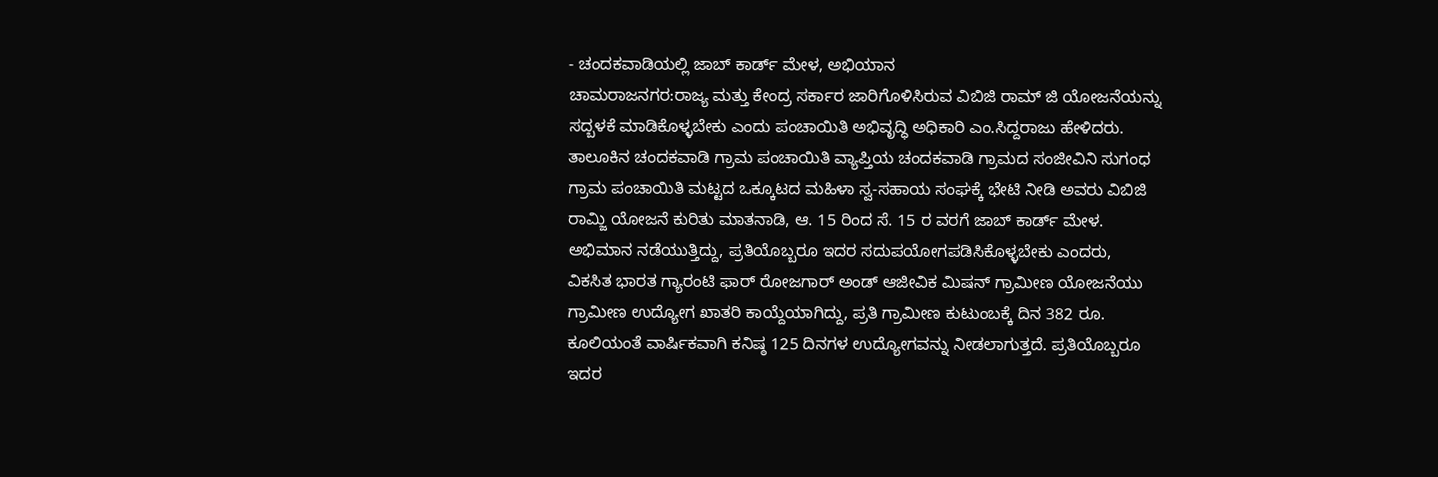- ಚಂದಕವಾಡಿಯಲ್ಲಿ ಜಾಬ್ ಕಾರ್ಡ್ ಮೇಳ, ಅಭಿಯಾನ
ಚಾಮರಾಜನಗರ:ರಾಜ್ಯ ಮತ್ತು ಕೇಂದ್ರ ಸರ್ಕಾರ ಜಾರಿಗೊಳಿಸಿರುವ ವಿಬಿಜಿ ರಾಮ್ ಜಿ ಯೋಜನೆಯನ್ನು ಸದ್ಬಳಕೆ ಮಾಡಿಕೊಳ್ಳಬೇಕು ಎಂದು ಪಂಚಾಯಿತಿ ಅಭಿವೃದ್ಧಿ ಅಧಿಕಾರಿ ಎಂ.ಸಿದ್ದರಾಜು ಹೇಳಿದರು.
ತಾಲೂಕಿನ ಚಂದಕವಾಡಿ ಗ್ರಾಮ ಪಂಚಾಯಿತಿ ವ್ಯಾಪ್ತಿಯ ಚಂದಕವಾಡಿ ಗ್ರಾಮದ ಸಂಜೀವಿನಿ ಸುಗಂಧ ಗ್ರಾಮ ಪಂಚಾಯಿತಿ ಮಟ್ಟದ ಒಕ್ಕೂಟದ ಮಹಿಳಾ ಸ್ವ-ಸಹಾಯ ಸಂಘಕ್ಕೆ ಭೇಟಿ ನೀಡಿ ಅವರು ವಿಬಿಜಿ ರಾಮ್ಜಿ ಯೋಜನೆ ಕುರಿತು ಮಾತನಾಡಿ, ಆ. 15 ರಿಂದ ಸೆ. 15 ರ ವರಗೆ ಜಾಬ್ ಕಾರ್ಡ್ ಮೇಳ. ಅಭಿಮಾನ ನಡೆಯುತ್ತಿದ್ದು, ಪ್ರತಿಯೊಬ್ಬರೂ ಇದರ ಸದುಪಯೋಗಪಡಿಸಿಕೊಳ್ಳಬೇಕು ಎಂದರು,
ವಿಕಸಿತ ಭಾರತ ಗ್ಯಾರಂಟಿ ಫಾರ್ ರೋಜಗಾರ್ ಅಂಡ್ ಆಜೀವಿಕ ಮಿಷನ್ ಗ್ರಾಮೀಣ ಯೋಜನೆಯು ಗ್ರಾಮೀಣ ಉದ್ಯೋಗ ಖಾತರಿ ಕಾಯ್ದೆಯಾಗಿದ್ದು, ಪ್ರತಿ ಗ್ರಾಮೀಣ ಕುಟುಂಬಕ್ಕೆ ದಿನ 382 ರೂ. ಕೂಲಿಯಂತೆ ವಾರ್ಷಿಕವಾಗಿ ಕನಿಷ್ಠ 125 ದಿನಗಳ ಉದ್ಯೋಗವನ್ನು ನೀಡಲಾಗುತ್ತದೆ. ಪ್ರತಿಯೊಬ್ಬರೂ ಇದರ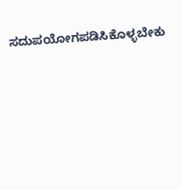ಸದುಪಯೋಗಪಡಿಸಿಕೊಳ್ಳಬೇಕು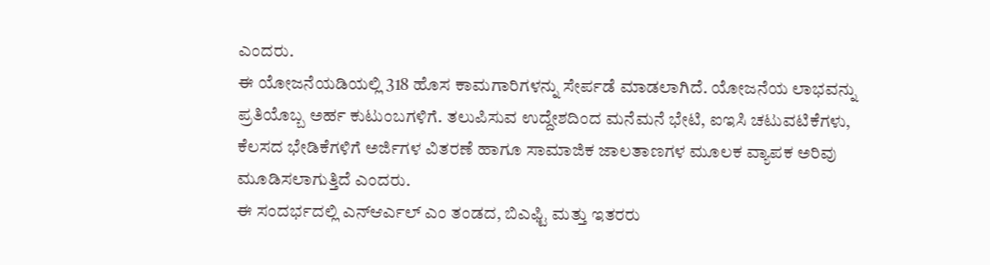ಎಂದರು.
ಈ ಯೋಜನೆಯಡಿಯಲ್ಲಿ 318 ಹೊಸ ಕಾಮಗಾರಿಗಳನ್ನು ಸೇರ್ಪಡೆ ಮಾಡಲಾಗಿದೆ. ಯೋಜನೆಯ ಲಾಭವನ್ನು ಪ್ರತಿಯೊಬ್ಬ ಅರ್ಹ ಕುಟುಂಬಗಳಿಗೆ. ತಲುಪಿಸುವ ಉದ್ದೇಶದಿಂದ ಮನೆಮನೆ ಭೇಟಿ, ಐಇಸಿ ಚಟುವಟಿಕೆಗಳು, ಕೆಲಸದ ಭೇಡಿಕೆಗಳಿಗೆ ಅರ್ಜಿಗಳ ವಿತರಣೆ ಹಾಗೂ ಸಾಮಾಜಿಕ ಜಾಲತಾಣಗಳ ಮೂಲಕ ವ್ಯಾಪಕ ಅರಿವು ಮೂಡಿಸಲಾಗುತ್ತಿದೆ ಎಂದರು.
ಈ ಸಂದರ್ಭದಲ್ಲಿ ಎನ್ಆರ್ಎಲ್ ಎಂ ತಂಡದ, ಬಿಎಫ್ಟಿ ಮತ್ತು ಇತರರು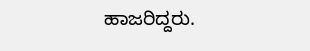ಹಾಜರಿದ್ದರು.